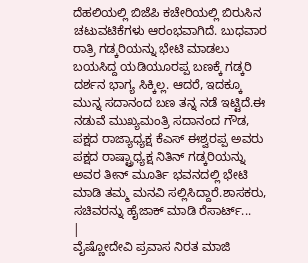ದೆಹಲಿಯಲ್ಲಿ ಬಿಜೆಪಿ ಕಚೇರಿಯಲ್ಲಿ ಬಿರುಸಿನ ಚಟುವಟಿಕೆಗಳು ಆರಂಭವಾಗಿದೆ. ಬುಧವಾರ ರಾತ್ರಿ ಗಡ್ಕರಿಯನ್ನು ಭೇಟಿ ಮಾಡಲು ಬಯಸಿದ್ದ ಯಡಿಯೂರಪ್ಪ ಬಣಕ್ಕೆ ಗಡ್ಕರಿ ದರ್ಶನ ಭಾಗ್ಯ ಸಿಕ್ಕಿಲ್ಲ. ಆದರೆ, ಇದಕ್ಕೂ ಮುನ್ನ ಸದಾನಂದ ಬಣ ತನ್ನ ನಡೆ ಇಟ್ಟಿದೆ.ಈ ನಡುವೆ ಮುಖ್ಯಮಂತ್ರಿ ಸದಾನಂದ ಗೌಡ, ಪಕ್ಷದ ರಾಜ್ಯಾಧ್ಯಕ್ಷ ಕೆಎಸ್ ಈಶ್ವರಪ್ಪ ಅವರು ಪಕ್ಷದ ರಾಷ್ಟ್ರಾಧ್ಯಕ್ಷ ನಿತಿನ್ ಗಡ್ಕರಿಯನ್ನು ಅವರ ತೀನ್ ಮೂರ್ತಿ ಭವನದಲ್ಲಿ ಭೇಟಿ ಮಾಡಿ ತಮ್ಮ ಮನವಿ ಸಲ್ಲಿಸಿದ್ದಾರೆ.ಶಾಸಕರು, ಸಚಿವರನ್ನು ಹೈಜಾಕ್ ಮಾಡಿ ರೆಸಾರ್ಟ್...
|
ವೈಷ್ಣೋದೇವಿ ಪ್ರವಾಸ ನಿರತ ಮಾಜಿ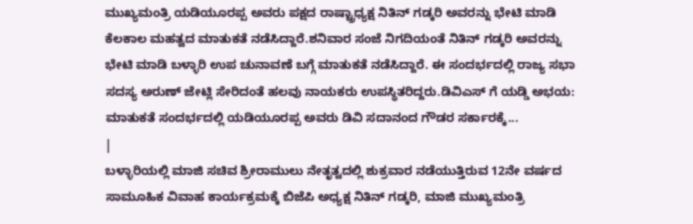ಮುಖ್ಯಮಂತ್ರಿ ಯಡಿಯೂರಪ್ಪ ಅವರು ಪಕ್ಷದ ರಾಷ್ಟ್ರಾಧ್ಯಕ್ಷ ನಿತಿನ್ ಗಡ್ಕರಿ ಅವರನ್ನು ಭೇಟಿ ಮಾಡಿ ಕೆಲಕಾಲ ಮಹತ್ವದ ಮಾತುಕತೆ ನಡೆಸಿದ್ದಾರೆ.ಶನಿವಾರ ಸಂಜೆ ನಿಗದಿಯಂತೆ ನಿತಿನ್ ಗಡ್ಕರಿ ಅವರನ್ನು ಭೇಟಿ ಮಾಡಿ ಬಳ್ಳಾರಿ ಉಪ ಚುನಾವಣೆ ಬಗ್ಗೆ ಮಾತುಕತೆ ನಡೆಸಿದ್ದಾರೆ. ಈ ಸಂದರ್ಭದಲ್ಲಿ ರಾಜ್ಯ ಸಭಾ ಸದಸ್ಯ ಅರುಣ್ ಜೇಟ್ಲಿ ಸೇರಿದಂತೆ ಹಲವು ನಾಯಕರು ಉಪಸ್ಥಿತರಿದ್ದರು.ಡಿವಿಎಸ್ ಗೆ ಯಡ್ಡಿ ಅಭಯ: ಮಾತುಕತೆ ಸಂದರ್ಭದಲ್ಲಿ ಯಡಿಯೂರಪ್ಪ ಅವರು ಡಿವಿ ಸದಾನಂದ ಗೌಡರ ಸರ್ಕಾರಕ್ಕೆ...
|
ಬಳ್ಳಾರಿಯಲ್ಲಿ ಮಾಜಿ ಸಚಿವ ಶ್ರೀರಾಮುಲು ನೇತೃತ್ವದಲ್ಲಿ ಶುಕ್ರವಾರ ನಡೆಯುತ್ತಿರುವ 12ನೇ ವರ್ಷದ ಸಾಮೂಹಿಕ ವಿವಾಹ ಕಾರ್ಯಕ್ರಮಕ್ಕೆ ಬಿಜೆಪಿ ಅಧ್ಯಕ್ಷ ನಿತಿನ್ ಗಡ್ಕರಿ, ಮಾಜಿ ಮುಖ್ಯಮಂತ್ರಿ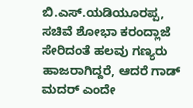ಬಿ.ಎಸ್.ಯಡಿಯೂರಪ್ಪ, ಸಚಿವೆ ಶೋಭಾ ಕರಂದ್ಲಾಜೆ ಸೇರಿದಂತೆ ಹಲವು ಗಣ್ಯರು ಹಾಜರಾಗಿದ್ದರೆ, ಆದರೆ ಗಾಡ್ ಮದರ್ ಎಂದೇ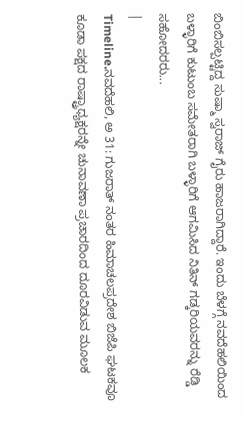ಬಿಂಬಿಸಲ್ಪಟ್ಟಿದ್ದ ಸುಷ್ಮಾ ಸ್ವರಾಜ್ ಗೈರು ಹಾಜರಾಗಿದ್ದಾರೆ. ಇಂದು ಬೆಳಗ್ಗೆ ನವದೆಹಲಿಯಿಂದ ಬಳ್ಳಾರಿಗೆ ಕುಟುಂಬ ಸಮೇತರಾಗಿ ಬಳ್ಳಾರಿಗೆ ಆಗಮಿಸಿದ ನಿತಿನ್ ಗಡ್ಕರಿಯವರನ್ನು ರೆಡ್ಡಿ ಸಹೋದರರು...
|
Timeline.ನವದೆಹಲಿ, ಅ 31: ಗುಜರಾತ್ ನಂತರ ಹಿಮಾಚಲಪ್ರದೇಶ ಬಿಜೆಪಿ ಘಟಕವೂ ಕೂಡಾ ಪಕ್ಷದ ರಾಷ್ಟ್ರಾಧ್ಯಕ್ಷರನ್ನೇ ಚುನಾವಣಾ ಪ್ರಚಾರದಿಂದ ದೂರವಿಡುವ ಮೂಲಕ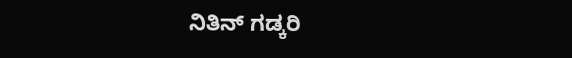ನಿತಿನ್ ಗಡ್ಕರಿ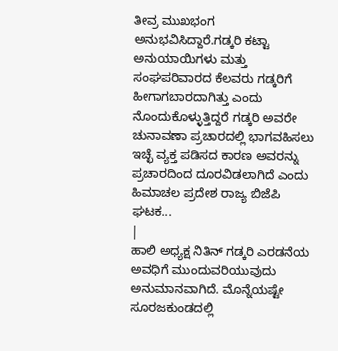ತೀವ್ರ ಮುಖಭಂಗ ಅನುಭವಿಸಿದ್ದಾರೆ.ಗಡ್ಕರಿ ಕಟ್ಟಾ ಅನುಯಾಯಿಗಳು ಮತ್ತು ಸಂಘಪರಿವಾರದ ಕೆಲವರು ಗಡ್ಕರಿಗೆ ಹೀಗಾಗಬಾರದಾಗಿತ್ತು ಎಂದು ನೊಂದುಕೊಳ್ಳುತ್ತಿದ್ದರೆ ಗಡ್ಕರಿ ಅವರೇ ಚುನಾವಣಾ ಪ್ರಚಾರದಲ್ಲಿ ಭಾಗವಹಿಸಲು ಇಚ್ಛೆ ವ್ಯಕ್ತ ಪಡಿಸದ ಕಾರಣ ಅವರನ್ನು ಪ್ರಚಾರದಿಂದ ದೂರವಿಡಲಾಗಿದೆ ಎಂದು ಹಿಮಾಚಲ ಪ್ರದೇಶ ರಾಜ್ಯ ಬಿಜೆಪಿ ಘಟಕ...
|
ಹಾಲಿ ಅಧ್ಯಕ್ಷ ನಿತಿನ್ ಗಡ್ಕರಿ ಎರಡನೆಯ ಅವಧಿಗೆ ಮುಂದುವರಿಯುವುದು ಅನುಮಾನವಾಗಿದೆ. ಮೊನ್ನೆಯಷ್ಟೇ ಸೂರಜಕುಂಡದಲ್ಲಿ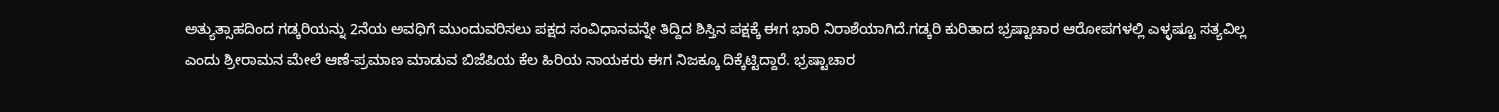ಅತ್ಯುತ್ಸಾಹದಿಂದ ಗಡ್ಕರಿಯನ್ನು 2ನೆಯ ಅವಧಿಗೆ ಮುಂದುವರಿಸಲು ಪಕ್ಷದ ಸಂವಿಧಾನವನ್ನೇ ತಿದ್ದಿದ ಶಿಸ್ತಿನ ಪಕ್ಷಕ್ಕೆ ಈಗ ಭಾರಿ ನಿರಾಶೆಯಾಗಿದೆ.ಗಡ್ಕರಿ ಕುರಿತಾದ ಭ್ರಷ್ಟಾಚಾರ ಆರೋಪಗಳಲ್ಲಿ ಎಳ್ಳಷ್ಟೂ ಸತ್ಯವಿಲ್ಲ ಎಂದು ಶ್ರೀರಾಮನ ಮೇಲೆ ಆಣೆ-ಪ್ರಮಾಣ ಮಾಡುವ ಬಿಜೆಪಿಯ ಕೆಲ ಹಿರಿಯ ನಾಯಕರು ಈಗ ನಿಜಕ್ಕೂ ದಿಕ್ಕೆಟ್ಟಿದ್ದಾರೆ. ಭ್ರಷ್ಟಾಚಾರ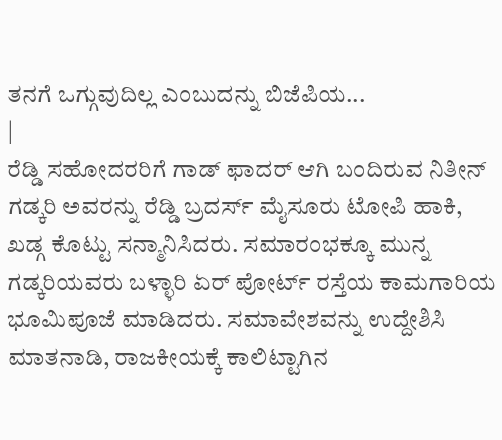ತನಗೆ ಒಗ್ಗುವುದಿಲ್ಲ ಎಂಬುದನ್ನು ಬಿಜೆಪಿಯ...
|
ರೆಡ್ಡಿ ಸಹೋದರರಿಗೆ ಗಾಡ್ ಫಾದರ್ ಆಗಿ ಬಂದಿರುವ ನಿತೀನ್ ಗಡ್ಕರಿ ಅವರನ್ನು ರೆಡ್ಡಿ ಬ್ರದರ್ಸ್ ಮೈಸೂರು ಟೋಪಿ ಹಾಕಿ, ಖಡ್ಗ ಕೊಟ್ಟು ಸನ್ಮಾನಿಸಿದರು. ಸಮಾರಂಭಕ್ಕೂ ಮುನ್ನ ಗಡ್ಕರಿಯವರು ಬಳ್ಳಾರಿ ಏರ್ ಪೋರ್ಟ್ ರಸ್ತೆಯ ಕಾಮಗಾರಿಯ ಭೂಮಿಪೂಜೆ ಮಾಡಿದರು. ಸಮಾವೇಶವನ್ನು ಉದ್ದೇಶಿಸಿ ಮಾತನಾಡಿ, ರಾಜಕೀಯಕ್ಕೆ ಕಾಲಿಟ್ಟಾಗಿನ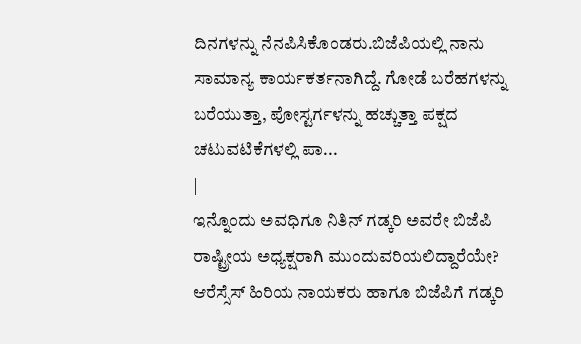ದಿನಗಳನ್ನು ನೆನಪಿಸಿಕೊಂಡರು.ಬಿಜೆಪಿಯಲ್ಲಿ ನಾನು ಸಾಮಾನ್ಯ ಕಾರ್ಯಕರ್ತನಾಗಿದ್ದೆ. ಗೋಡೆ ಬರೆಹಗಳನ್ನು ಬರೆಯುತ್ತಾ, ಪೋಸ್ಟರ್ಗಳನ್ನು ಹಚ್ಚುತ್ತಾ ಪಕ್ಷದ ಚಟುವಟಿಕೆಗಳಲ್ಲಿ ಪಾ...
|
ಇನ್ನೊಂದು ಅವಧಿಗೂ ನಿತಿನ್ ಗಡ್ಕರಿ ಅವರೇ ಬಿಜೆಪಿ ರಾಷ್ಟ್ರೀಯ ಅಧ್ಯಕ್ಷರಾಗಿ ಮುಂದುವರಿಯಲಿದ್ದಾರೆಯೇ? ಆರೆಸ್ಸೆಸ್ ಹಿರಿಯ ನಾಯಕರು ಹಾಗೂ ಬಿಜೆಪಿಗೆ ಗಡ್ಕರಿ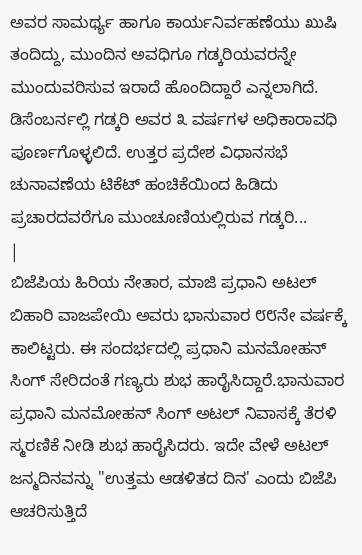ಅವರ ಸಾಮರ್ಥ್ಯ ಹಾಗೂ ಕಾರ್ಯನಿರ್ವಹಣೆಯು ಖುಷಿ ತಂದಿದ್ದು, ಮುಂದಿನ ಅವಧಿಗೂ ಗಡ್ಕರಿಯವರನ್ನೇ ಮುಂದುವರಿಸುವ ಇರಾದೆ ಹೊಂದಿದ್ದಾರೆ ಎನ್ನಲಾಗಿದೆ. ಡಿಸೆಂಬರ್ನಲ್ಲಿ ಗಡ್ಕರಿ ಅವರ ೩ ವರ್ಷಗಳ ಅಧಿಕಾರಾವಧಿ ಪೂರ್ಣಗೊಳ್ಳಲಿದೆ. ಉತ್ತರ ಪ್ರದೇಶ ವಿಧಾನಸಭೆ ಚುನಾವಣೆಯ ಟಿಕೆಟ್ ಹಂಚಿಕೆಯಿಂದ ಹಿಡಿದು ಪ್ರಚಾರದವರೆಗೂ ಮುಂಚೂಣಿಯಲ್ಲಿರುವ ಗಡ್ಕರಿ...
|
ಬಿಜೆಪಿಯ ಹಿರಿಯ ನೇತಾರ, ಮಾಜಿ ಪ್ರಧಾನಿ ಅಟಲ್ ಬಿಹಾರಿ ವಾಜಪೇಯಿ ಅವರು ಭಾನುವಾರ ೮೮ನೇ ವರ್ಷಕ್ಕೆ ಕಾಲಿಟ್ಟರು. ಈ ಸಂದರ್ಭದಲ್ಲಿ ಪ್ರಧಾನಿ ಮನಮೋಹನ್ ಸಿಂಗ್ ಸೇರಿದಂತೆ ಗಣ್ಯರು ಶುಭ ಹಾರೈಸಿದ್ದಾರೆ.ಭಾನುವಾರ ಪ್ರಧಾನಿ ಮನಮೋಹನ್ ಸಿಂಗ್ ಅಟಲ್ ನಿವಾಸಕ್ಕೆ ತೆರಳಿ ಸ್ಮರಣಿಕೆ ನೀಡಿ ಶುಭ ಹಾರೈಸಿದರು. ಇದೇ ವೇಳೆ ಅಟಲ್ ಜನ್ಮದಿನವನ್ನು "ಉತ್ತಮ ಆಡಳಿತದ ದಿನ' ಎಂದು ಬಿಜೆಪಿ ಆಚರಿಸುತ್ತಿದೆ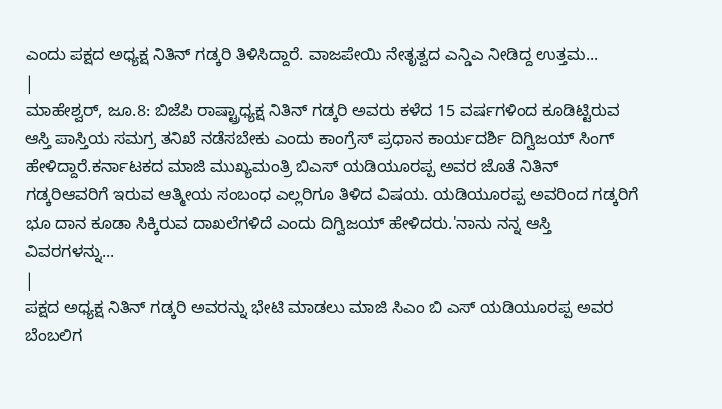ಎಂದು ಪಕ್ಷದ ಅಧ್ಯಕ್ಷ ನಿತಿನ್ ಗಡ್ಕರಿ ತಿಳಿಸಿದ್ದಾರೆ. ವಾಜಪೇಯಿ ನೇತೃತ್ವದ ಎನ್ಡಿಎ ನೀಡಿದ್ದ ಉತ್ತಮ...
|
ಮಾಹೇಶ್ವರ್, ಜೂ.8: ಬಿಜೆಪಿ ರಾಷ್ಟ್ರಾಧ್ಯಕ್ಷ ನಿತಿನ್ ಗಡ್ಕರಿ ಅವರು ಕಳೆದ 15 ವರ್ಷಗಳಿಂದ ಕೂಡಿಟ್ಟಿರುವ ಆಸ್ತಿ ಪಾಸ್ತಿಯ ಸಮಗ್ರ ತನಿಖೆ ನಡೆಸಬೇಕು ಎಂದು ಕಾಂಗ್ರೆಸ್ ಪ್ರಧಾನ ಕಾರ್ಯದರ್ಶಿ ದಿಗ್ವಿಜಯ್ ಸಿಂಗ್ ಹೇಳಿದ್ದಾರೆ.ಕರ್ನಾಟಕದ ಮಾಜಿ ಮುಖ್ಯಮಂತ್ರಿ ಬಿಎಸ್ ಯಡಿಯೂರಪ್ಪ ಅವರ ಜೊತೆ ನಿತಿನ್ ಗಡ್ಕರಿಆವರಿಗೆ ಇರುವ ಆತ್ಮೀಯ ಸಂಬಂಧ ಎಲ್ಲರಿಗೂ ತಿಳಿದ ವಿಷಯ. ಯಡಿಯೂರಪ್ಪ ಅವರಿಂದ ಗಡ್ಕರಿಗೆ ಭೂ ದಾನ ಕೂಡಾ ಸಿಕ್ಕಿರುವ ದಾಖಲೆಗಳಿದೆ ಎಂದು ದಿಗ್ವಿಜಯ್ ಹೇಳಿದರು.'ನಾನು ನನ್ನ ಆಸ್ತಿ ವಿವರಗಳನ್ನು...
|
ಪಕ್ಷದ ಅಧ್ಯಕ್ಷ ನಿತಿನ್ ಗಡ್ಕರಿ ಅವರನ್ನು ಭೇಟಿ ಮಾಡಲು ಮಾಜಿ ಸಿಎಂ ಬಿ ಎಸ್ ಯಡಿಯೂರಪ್ಪ ಅವರ ಬೆಂಬಲಿಗ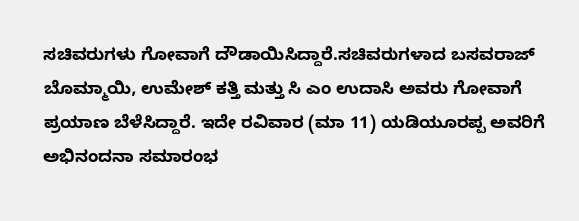ಸಚಿವರುಗಳು ಗೋವಾಗೆ ದೌಡಾಯಿಸಿದ್ದಾರೆ.ಸಚಿವರುಗಳಾದ ಬಸವರಾಜ್ ಬೊಮ್ಮಾಯಿ, ಉಮೇಶ್ ಕತ್ತಿ ಮತ್ತು ಸಿ ಎಂ ಉದಾಸಿ ಅವರು ಗೋವಾಗೆ ಪ್ರಯಾಣ ಬೆಳೆಸಿದ್ದಾರೆ. ಇದೇ ರವಿವಾರ (ಮಾ 11) ಯಡಿಯೂರಪ್ಪ ಅವರಿಗೆ ಅಭಿನಂದನಾ ಸಮಾರಂಭ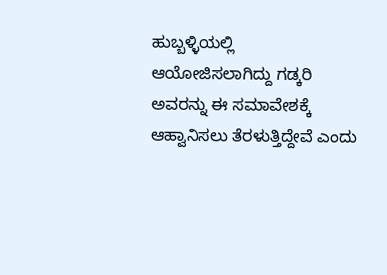ಹುಬ್ಬಳ್ಳಿಯಲ್ಲಿ ಆಯೋಜಿಸಲಾಗಿದ್ದು ಗಡ್ಕರಿ ಅವರನ್ನು ಈ ಸಮಾವೇಶಕ್ಕೆ ಆಹ್ವಾನಿಸಲು ತೆರಳುತ್ತಿದ್ದೇವೆ ಎಂದು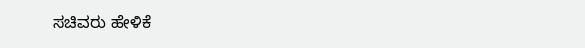ಸಚಿವರು ಹೇಳಿಕೆ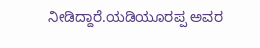ನೀಡಿದ್ದಾರೆ.ಯಡಿಯೂರಪ್ಪ ಅವರ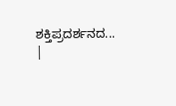ಶಕ್ತಿಪ್ರದರ್ಶನದ...
|